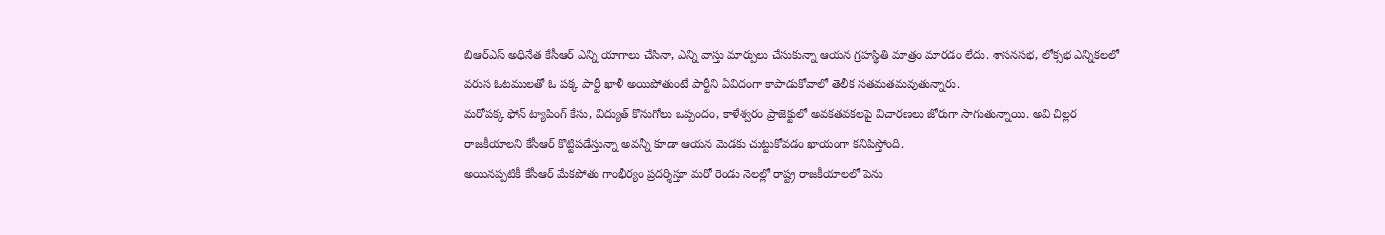బిఆర్ఎస్ అధినేత కేసీఆర్ ఎన్ని యాగాలు చేసినా, ఎన్ని వాస్తు మార్పులు చేసుకున్నా ఆయన గ్రహస్థితి మాత్రం మారడం లేదు. శాసనసభ, లోక్సభ ఎన్నికలలో వరుస ఓటములతో ఓ పక్క పార్టీ ఖాళీ అయిపోతుంటే పార్టీని ఏవిదంగా కాపాడుకోవాలో తెలీక సతమతమవుతున్నారు.
మరోపక్క ఫోన్ ట్యాపింగ్ కేసు, విద్యుత్ కొనుగోలు ఒప్పందం, కాళేశ్వరం ప్రాజెక్టులో అవకతవకలపై విచారణలు జోరుగా సాగుతున్నాయి. అవి చిల్లర రాజకీయాలని కేసీఆర్ కొట్టిపడేస్తున్నా అవన్నీ కూడా ఆయన మెడకు చుట్టుకోవడం ఖాయంగా కనిపిస్తోంది.
అయినప్పటికీ కేసీఆర్ మేకపోతు గాంభీర్యం ప్రదర్శిస్తూ మరో రెండు నెలల్లో రాష్ట్ర రాజకీయాలలో పెను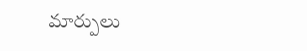మార్పులు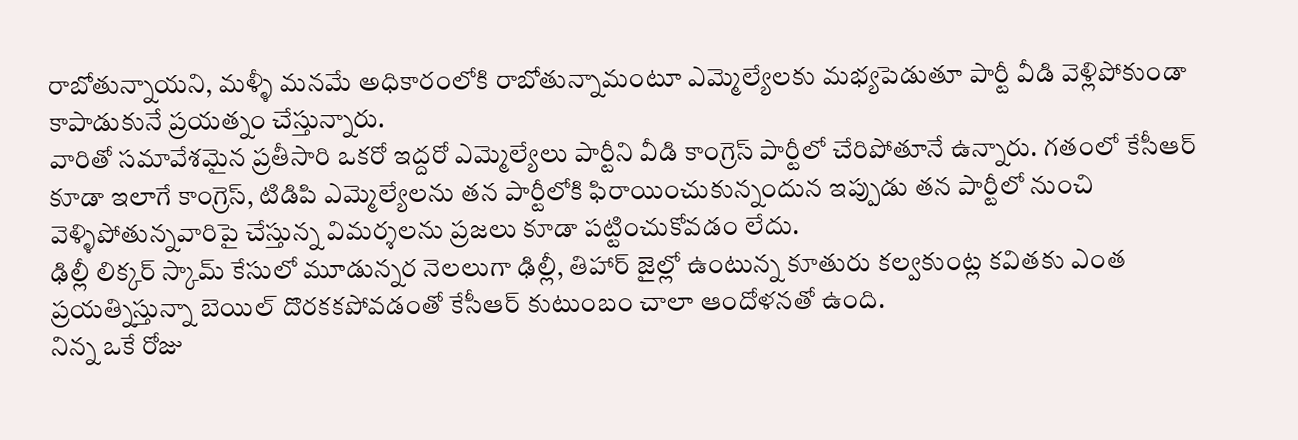రాబోతున్నాయని, మళ్ళీ మనమే అధికారంలోకి రాబోతున్నామంటూ ఎమ్మెల్యేలకు మభ్యపెడుతూ పార్టీ వీడి వెళ్లిపోకుండా కాపాడుకునే ప్రయత్నం చేస్తున్నారు.
వారితో సమావేశమైన ప్రతీసారి ఒకరో ఇద్దరో ఎమ్మెల్యేలు పార్టీని వీడి కాంగ్రెస్ పార్టీలో చేరిపోతూనే ఉన్నారు. గతంలో కేసీఆర్ కూడా ఇలాగే కాంగ్రెస్, టిడిపి ఎమ్మెల్యేలను తన పార్టీలోకి ఫిరాయించుకున్నందున ఇప్పుడు తన పార్టీలో నుంచి వెళ్ళిపోతున్నవారిపై చేస్తున్న విమర్శలను ప్రజలు కూడా పట్టించుకోవడం లేదు.
ఢిల్లీ లిక్కర్ స్కామ్ కేసులో మూడున్నర నెలలుగా ఢిల్లీ, తిహార్ జైల్లో ఉంటున్న కూతురు కల్వకుంట్ల కవితకు ఎంత ప్రయత్నిస్తున్నా బెయిల్ దొరకకపోవడంతో కేసీఆర్ కుటుంబం చాలా ఆందోళనతో ఉంది.
నిన్న ఒకే రోజు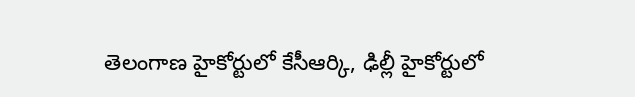తెలంగాణ హైకోర్టులో కేసీఆర్కి, ఢిల్లీ హైకోర్టులో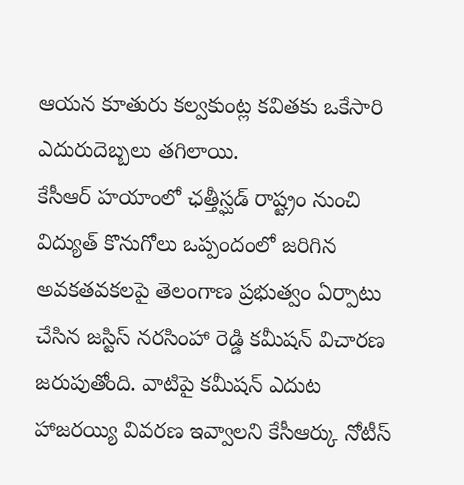ఆయన కూతురు కల్వకుంట్ల కవితకు ఒకేసారి ఎదురుదెబ్బలు తగిలాయి.
కేసీఆర్ హయాంలో ఛత్తీస్ఘడ్ రాష్ట్రం నుంచి విద్యుత్ కొనుగోలు ఒప్పందంలో జరిగిన అవకతవకలపై తెలంగాణ ప్రభుత్వం ఏర్పాటు చేసిన జస్టిస్ నరసింహా రెడ్డి కమీషన్ విచారణ జరుపుతోంది. వాటిపై కమీషన్ ఎదుట హాజరయ్యి వివరణ ఇవ్వాలని కేసీఆర్కు నోటీస్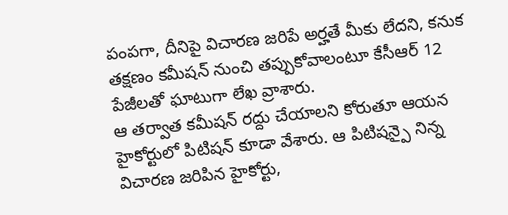పంపగా, దీనిపై విచారణ జరిపే అర్హతే మీకు లేదని, కనుక తక్షణం కమీషన్ నుంచి తప్పుకోవాలంటూ కేసీఆర్ 12 పేజీలతో ఘాటుగా లేఖ వ్రాశారు.
ఆ తర్వాత కమీషన్ రద్దు చేయాలని కోరుతూ ఆయన హైకోర్టులో పిటిషన్ కూడా వేశారు. ఆ పిటిషన్పై నిన్న విచారణ జరిపిన హైకోర్టు,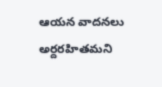ఆయన వాదనలు అర్దరహితమని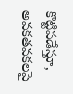కొట్టిపడేస్తూ, అవకతవకలపై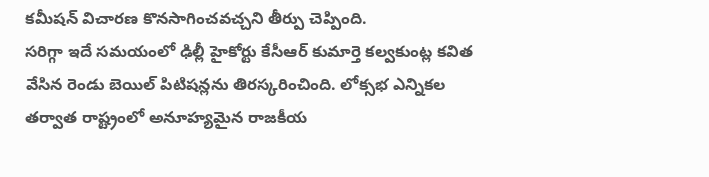కమీషన్ విచారణ కొనసాగించవచ్చని తీర్పు చెప్పింది.
సరిగ్గా ఇదే సమయంలో ఢిల్లీ హైకోర్టు కేసీఆర్ కుమార్తె కల్వకుంట్ల కవిత వేసిన రెండు బెయిల్ పిటిషన్లను తిరస్కరించింది. లోక్సభ ఎన్నికల తర్వాత రాష్ట్రంలో అనూహ్యమైన రాజకీయ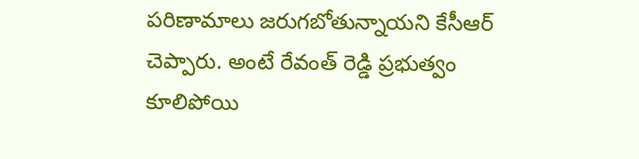పరిణామాలు జరుగబోతున్నాయని కేసీఆర్ చెప్పారు. అంటే రేవంత్ రెడ్డి ప్రభుత్వం కూలిపోయి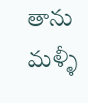తాను మళ్ళీ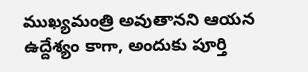ముఖ్యమంత్రి అవుతానని ఆయన ఉద్దేశ్యం కాగా, అందుకు పూర్తి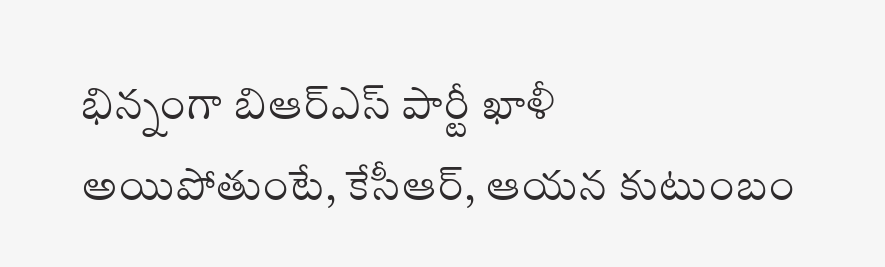భిన్నంగా బిఆర్ఎస్ పార్టీ ఖాళీ అయిపోతుంటే, కేసీఆర్, ఆయన కుటుంబం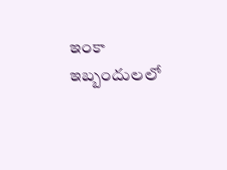ఇంకా ఇబ్బందులలో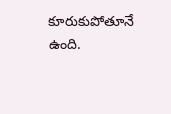కూరుకుపోతూనే ఉంది.